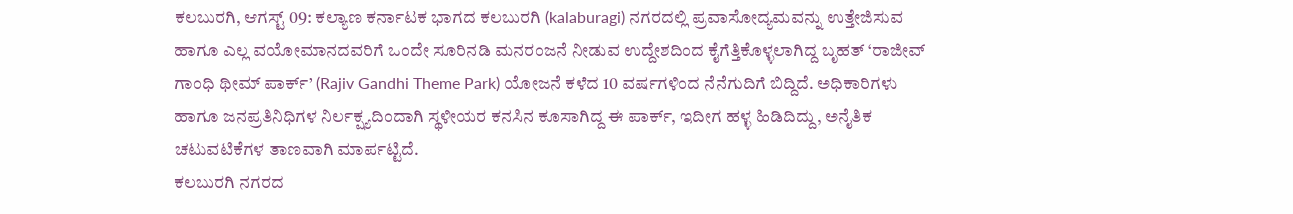ಕಲಬುರಗಿ, ಆಗಸ್ಟ್ 09: ಕಲ್ಯಾಣ ಕರ್ನಾಟಕ ಭಾಗದ ಕಲಬುರಗಿ (kalaburagi) ನಗರದಲ್ಲಿ ಪ್ರವಾಸೋದ್ಯಮವನ್ನು ಉತ್ತೇಜಿಸುವ ಹಾಗೂ ಎಲ್ಲ ವಯೋಮಾನದವರಿಗೆ ಒಂದೇ ಸೂರಿನಡಿ ಮನರಂಜನೆ ನೀಡುವ ಉದ್ದೇಶದಿಂದ ಕೈಗೆತ್ತಿಕೊಳ್ಳಲಾಗಿದ್ದ ಬೃಹತ್ ‘ರಾಜೀವ್ ಗಾಂಧಿ ಥೀಮ್ ಪಾರ್ಕ್’ (Rajiv Gandhi Theme Park) ಯೋಜನೆ ಕಳೆದ 10 ವರ್ಷಗಳಿಂದ ನೆನೆಗುದಿಗೆ ಬಿದ್ದಿದೆ. ಅಧಿಕಾರಿಗಳು ಹಾಗೂ ಜನಪ್ರತಿನಿಧಿಗಳ ನಿರ್ಲಕ್ಷ್ಯದಿಂದಾಗಿ ಸ್ಥಳೀಯರ ಕನಸಿನ ಕೂಸಾಗಿದ್ದ ಈ ಪಾರ್ಕ್, ಇದೀಗ ಹಳ್ಳ ಹಿಡಿದಿದ್ದು, ಅನೈತಿಕ ಚಟುವಟಿಕೆಗಳ ತಾಣವಾಗಿ ಮಾರ್ಪಟ್ಟಿದೆ.
ಕಲಬುರಗಿ ನಗರದ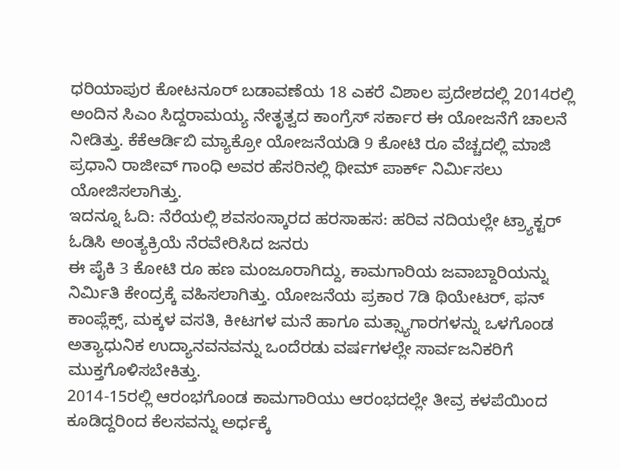ಧರಿಯಾಪುರ ಕೋಟನೂರ್ ಬಡಾವಣೆಯ 18 ಎಕರೆ ವಿಶಾಲ ಪ್ರದೇಶದಲ್ಲಿ 2014ರಲ್ಲಿ ಅಂದಿನ ಸಿಎಂ ಸಿದ್ದರಾಮಯ್ಯ ನೇತೃತ್ವದ ಕಾಂಗ್ರೆಸ್ ಸರ್ಕಾರ ಈ ಯೋಜನೆಗೆ ಚಾಲನೆ ನೀಡಿತ್ತು. ಕೆಕೆಆರ್ಡಿಬಿ ಮ್ಯಾಕ್ರೋ ಯೋಜನೆಯಡಿ 9 ಕೋಟಿ ರೂ ವೆಚ್ಚದಲ್ಲಿ ಮಾಜಿ ಪ್ರಧಾನಿ ರಾಜೀವ್ ಗಾಂಧಿ ಅವರ ಹೆಸರಿನಲ್ಲಿ ಥೀಮ್ ಪಾರ್ಕ್ ನಿರ್ಮಿಸಲು ಯೋಜಿಸಲಾಗಿತ್ತು.
ಇದನ್ನೂ ಓದಿ: ನೆರೆಯಲ್ಲಿ ಶವಸಂಸ್ಕಾರದ ಹರಸಾಹಸ: ಹರಿವ ನದಿಯಲ್ಲೇ ಟ್ರ್ಯಾಕ್ಟರ್ ಓಡಿಸಿ ಅಂತ್ಯಕ್ರಿಯೆ ನೆರವೇರಿಸಿದ ಜನರು
ಈ ಪೈಕಿ 3 ಕೋಟಿ ರೂ ಹಣ ಮಂಜೂರಾಗಿದ್ದು, ಕಾಮಗಾರಿಯ ಜವಾಬ್ದಾರಿಯನ್ನು ನಿರ್ಮಿತಿ ಕೇಂದ್ರಕ್ಕೆ ವಹಿಸಲಾಗಿತ್ತು. ಯೋಜನೆಯ ಪ್ರಕಾರ 7ಡಿ ಥಿಯೇಟರ್, ಫನ್ ಕಾಂಪ್ಲೆಕ್ಸ್, ಮಕ್ಕಳ ವಸತಿ, ಕೀಟಗಳ ಮನೆ ಹಾಗೂ ಮತ್ಸ್ಯಾಗಾರಗಳನ್ನು ಒಳಗೊಂಡ ಅತ್ಯಾಧುನಿಕ ಉದ್ಯಾನವನವನ್ನು ಒಂದೆರಡು ವರ್ಷಗಳಲ್ಲೇ ಸಾರ್ವಜನಿಕರಿಗೆ ಮುಕ್ತಗೊಳಿಸಬೇಕಿತ್ತು.
2014-15ರಲ್ಲಿ ಆರಂಭಗೊಂಡ ಕಾಮಗಾರಿಯು ಆರಂಭದಲ್ಲೇ ತೀವ್ರ ಕಳಪೆಯಿಂದ ಕೂಡಿದ್ದರಿಂದ ಕೆಲಸವನ್ನು ಅರ್ಧಕ್ಕೆ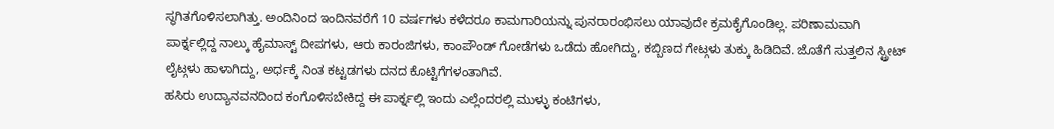ಸ್ಥಗಿತಗೊಳಿಸಲಾಗಿತ್ತು. ಅಂದಿನಿಂದ ಇಂದಿನವರೆಗೆ 10 ವರ್ಷಗಳು ಕಳೆದರೂ ಕಾಮಗಾರಿಯನ್ನು ಪುನರಾರಂಭಿಸಲು ಯಾವುದೇ ಕ್ರಮಕೈಗೊಂಡಿಲ್ಲ. ಪರಿಣಾಮವಾಗಿ ಪಾರ್ಕ್ನಲ್ಲಿದ್ದ ನಾಲ್ಕು ಹೈಮಾಸ್ಟ್ ದೀಪಗಳು, ಆರು ಕಾರಂಜಿಗಳು, ಕಾಂಪೌಂಡ್ ಗೋಡೆಗಳು ಒಡೆದು ಹೋಗಿದ್ದು, ಕಬ್ಬಿಣದ ಗೇಟ್ಗಳು ತುಕ್ಕು ಹಿಡಿದಿವೆ. ಜೊತೆಗೆ ಸುತ್ತಲಿನ ಸ್ಟ್ರೀಟ್ ಲೈಟ್ಗಳು ಹಾಳಾಗಿದ್ದು, ಅರ್ಧಕ್ಕೆ ನಿಂತ ಕಟ್ಟಡಗಳು ದನದ ಕೊಟ್ಟಿಗೆಗಳಂತಾಗಿವೆ.
ಹಸಿರು ಉದ್ಯಾನವನದಿಂದ ಕಂಗೊಳಿಸಬೇಕಿದ್ದ ಈ ಪಾರ್ಕ್ನಲ್ಲಿ ಇಂದು ಎಲ್ಲೆಂದರಲ್ಲಿ ಮುಳ್ಳು ಕಂಟಿಗಳು,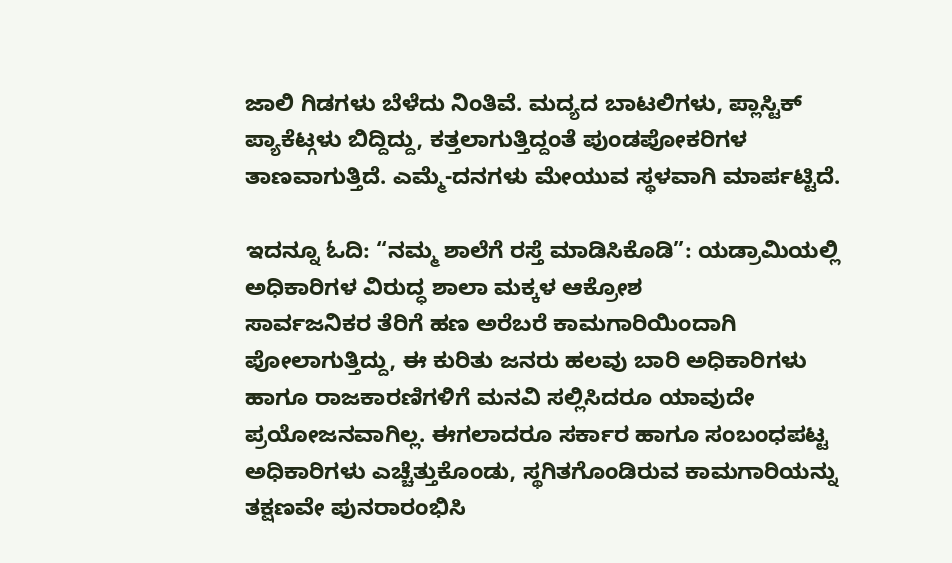ಜಾಲಿ ಗಿಡಗಳು ಬೆಳೆದು ನಿಂತಿವೆ. ಮದ್ಯದ ಬಾಟಲಿಗಳು, ಪ್ಲಾಸ್ಟಿಕ್ ಪ್ಯಾಕೆಟ್ಗಳು ಬಿದ್ದಿದ್ದು, ಕತ್ತಲಾಗುತ್ತಿದ್ದಂತೆ ಪುಂಡಪೋಕರಿಗಳ ತಾಣವಾಗುತ್ತಿದೆ. ಎಮ್ಮೆ-ದನಗಳು ಮೇಯುವ ಸ್ಥಳವಾಗಿ ಮಾರ್ಪಟ್ಟಿದೆ.

ಇದನ್ನೂ ಓದಿ: “ನಮ್ಮ ಶಾಲೆಗೆ ರಸ್ತೆ ಮಾಡಿಸಿಕೊಡಿ”: ಯಡ್ರಾಮಿಯಲ್ಲಿ ಅಧಿಕಾರಿಗಳ ವಿರುದ್ಧ ಶಾಲಾ ಮಕ್ಕಳ ಆಕ್ರೋಶ
ಸಾರ್ವಜನಿಕರ ತೆರಿಗೆ ಹಣ ಅರೆಬರೆ ಕಾಮಗಾರಿಯಿಂದಾಗಿ ಪೋಲಾಗುತ್ತಿದ್ದು, ಈ ಕುರಿತು ಜನರು ಹಲವು ಬಾರಿ ಅಧಿಕಾರಿಗಳು ಹಾಗೂ ರಾಜಕಾರಣಿಗಳಿಗೆ ಮನವಿ ಸಲ್ಲಿಸಿದರೂ ಯಾವುದೇ ಪ್ರಯೋಜನವಾಗಿಲ್ಲ. ಈಗಲಾದರೂ ಸರ್ಕಾರ ಹಾಗೂ ಸಂಬಂಧಪಟ್ಟ ಅಧಿಕಾರಿಗಳು ಎಚ್ಚೆತ್ತುಕೊಂಡು, ಸ್ಥಗಿತಗೊಂಡಿರುವ ಕಾಮಗಾರಿಯನ್ನು ತಕ್ಷಣವೇ ಪುನರಾರಂಭಿಸಿ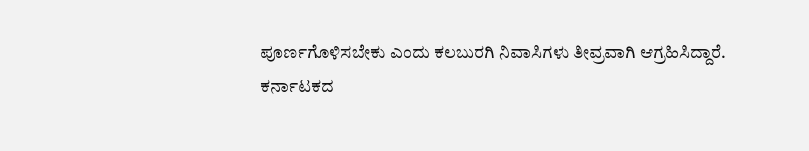ಪೂರ್ಣಗೊಳಿಸಬೇಕು ಎಂದು ಕಲಬುರಗಿ ನಿವಾಸಿಗಳು ತೀವ್ರವಾಗಿ ಆಗ್ರಹಿಸಿದ್ದಾರೆ.
ಕರ್ನಾಟಕದ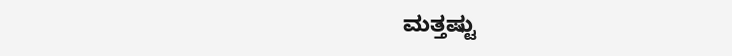ಮತ್ತಷ್ಟು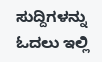ಸುದ್ದಿಗಳನ್ನು ಓದಲು ಇಲ್ಲಿ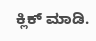ಕ್ಲಿಕ್ ಮಾಡಿ.